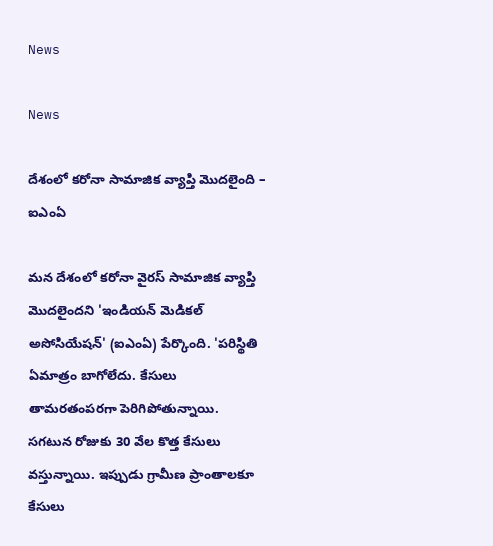News

News

దేశంలో కరోనా సామాజిక వ్యాప్తి మొదలైంది – ఐఎంఏ

మన దేశంలో కరోనా వైరస్‌ సామాజిక వ్యాప్తి మొదలైందని 'ఇండియన్‌ మెడికల్‌ అసోసియేషన్‌' (ఐఎంఏ) పేర్కొంది. 'పరిస్థితి ఏమాత్రం బాగోలేదు. కేసులు తామరతంపరగా పెరిగిపోతున్నాయి. సగటున రోజుకు 30 వేల కొత్త కేసులు వస్తున్నాయి. ఇప్పుడు గ్రామీణ ప్రాంతాలకూ కేసులు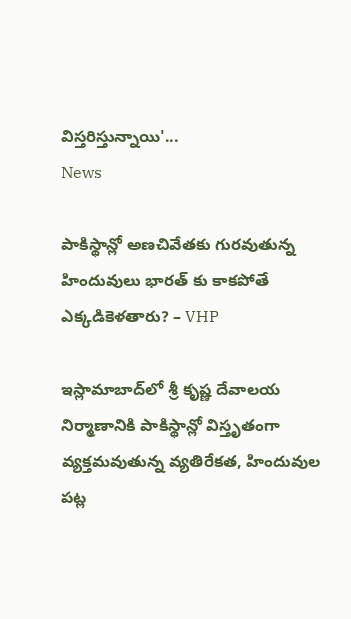విస్తరిస్తున్నాయి'...
News

పాకిస్థాన్లో అణచివేతకు గురవుతున్న హిందువులు భారత్ కు కాకపోతే ఎక్కడికెళతారు? – VHP

ఇస్లామాబాద్‌లో శ్రీ కృష్ణ దేవాలయ నిర్మాణానికి పాకిస్థాన్లో విస్తృతంగా వ్యక్తమవుతున్న వ్యతిరేకత, హిందువుల పట్ల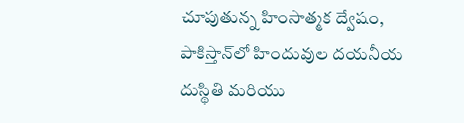చూపుతున్న హింసాత్మక ద్వేషం, పాకిస్తాన్‌లో హిందువుల దయనీయ దుస్థితి మరియు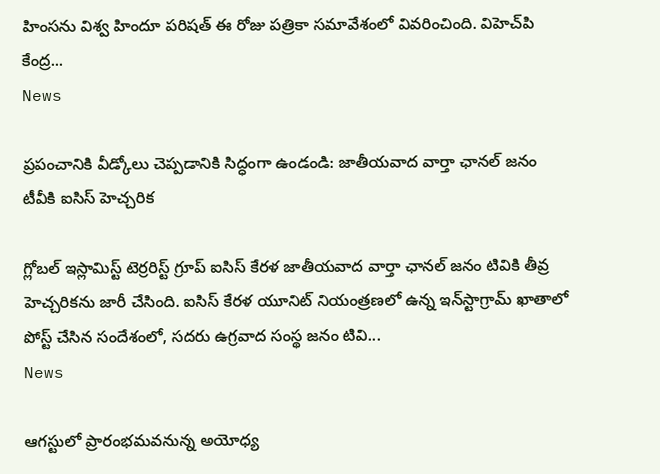హింసను విశ్వ హిందూ పరిషత్ ఈ రోజు పత్రికా సమావేశంలో వివరించింది. విహెచ్‌పి కేంద్ర...
News

ప్రపంచానికి వీడ్కోలు చెప్పడానికి సిద్ధంగా ఉండండి: జాతీయవాద వార్తా ఛానల్ జనం టీవీకి ఐసిస్ హెచ్చరిక

గ్లోబల్ ఇస్లామిస్ట్ టెర్రరిస్ట్ గ్రూప్ ఐసిస్ కేరళ జాతీయవాద వార్తా ఛానల్ జనం టివికి తీవ్ర హెచ్చరికను జారీ చేసింది. ఐసిస్ కేరళ యూనిట్ నియంత్రణలో ఉన్న ఇన్‌స్టాగ్రామ్ ఖాతాలో పోస్ట్ చేసిన సందేశంలో, సదరు ఉగ్రవాద సంస్థ జనం టివి...
News

ఆగస్టులో ప్రారంభమవనున్న అయోధ్య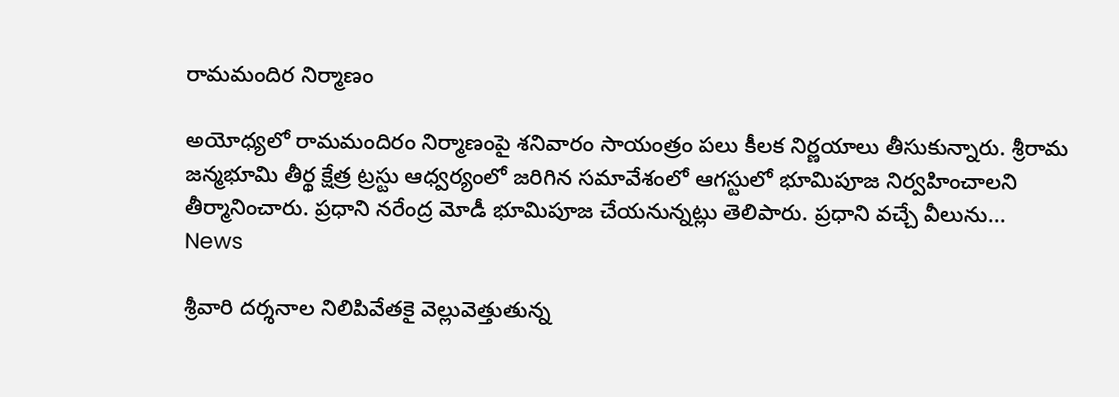రామమందిర నిర్మాణం

అయోధ్యలో రామమందిరం నిర్మాణంపై శనివారం సాయంత్రం పలు కీలక నిర్ణయాలు తీసుకున్నారు. శ్రీరామ జన్మభూమి తీర్థ క్షేత్ర ట్రస్టు ఆధ్వర్యంలో జరిగిన సమావేశంలో ఆగస్టులో భూమిపూజ నిర్వహించాలని తీర్మానించారు. ప్రధాని నరేంద్ర మోడీ భూమిపూజ చేయనున్నట్లు తెలిపారు. ప్రధాని వచ్చే వీలును...
News

శ్రీవారి దర్శనాల నిలిపివేతకై వెల్లువెత్తుతున్న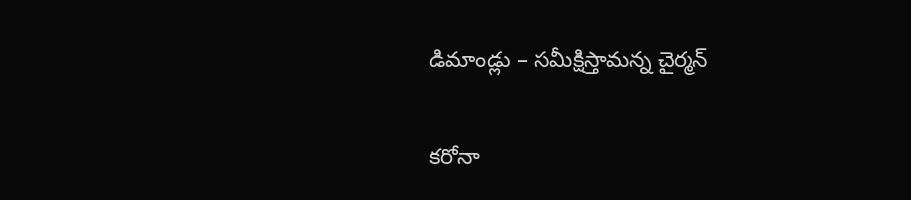డిమాండ్లు – సమీక్షిస్తామన్న చైర్మన్

కరోనా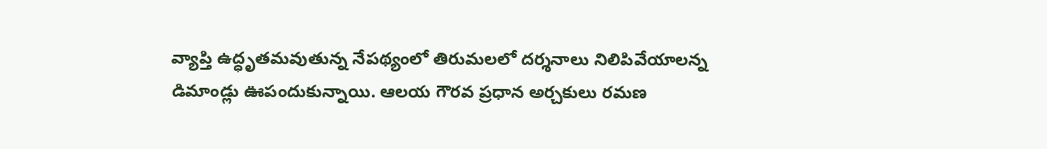వ్యాప్తి ఉద్ధృతమవుతున్న నేపథ్యంలో తిరుమలలో దర్శనాలు నిలిపివేయాలన్న డిమాండ్లు ఊపందుకున్నాయి. ఆలయ గౌరవ ప్రధాన అర్చకులు రమణ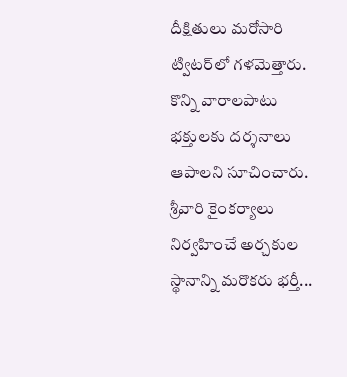దీక్షితులు మరోసారి ట్విటర్‌లో గళమెత్తారు. కొన్ని వారాలపాటు భక్తులకు దర్శనాలు ఆపాలని సూచించారు. శ్రీవారి కైంకర్యాలు నిర్వహించే అర్చకుల స్థానాన్ని మరొకరు భర్తీ...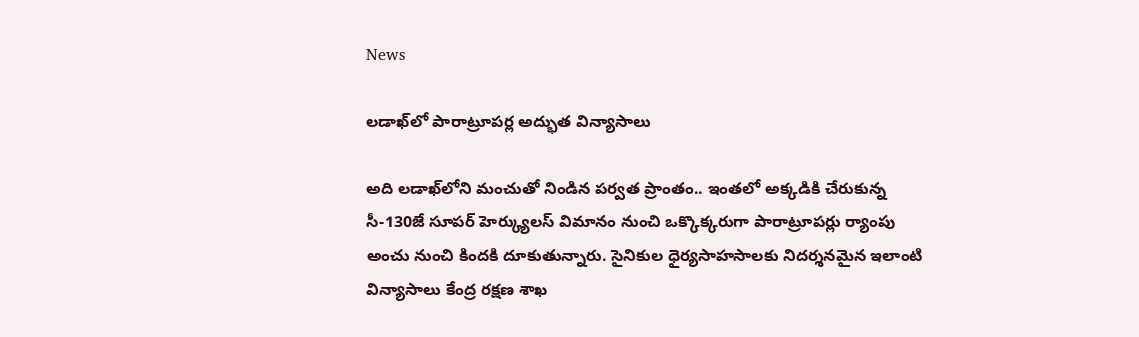News

లడాఖ్‌లో పారాట్రూపర్ల అద్భుత విన్యాసాలు

అది లడాఖ్‌లోని మంచుతో నిండిన పర్వత ప్రాంతం.. ఇంతలో అక్కడికి చేరుకున్న సీ-130జే సూపర్‌ హెర్క్యులస్‌ విమానం నుంచి ఒక్కొక్కరుగా పారాట్రూపర్లు ర్యాంపు అంచు నుంచి కిందకి దూకుతున్నారు. సైనికుల ధైర్యసాహసాలకు నిదర్శనమైన ఇలాంటి విన్యాసాలు కేంద్ర రక్షణ శాఖ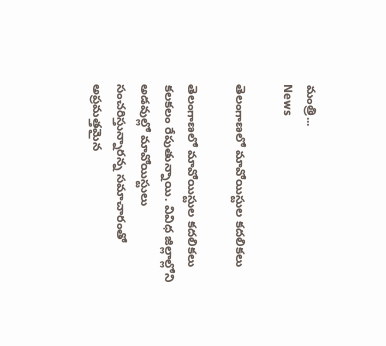మంత్రి...
News

తెలంగాణలో మావోయిస్టుల కదలికలు

తెలంగాణలో మావోయిస్టుల కదలికలు కలకలం రేపుతున్నాయి. వివిధ జిల్లాల్లోని అడవుల్లో మావోయిస్టులు సంచరిస్తున్నారన్న సమాచారంతో అప్రమత్తమైన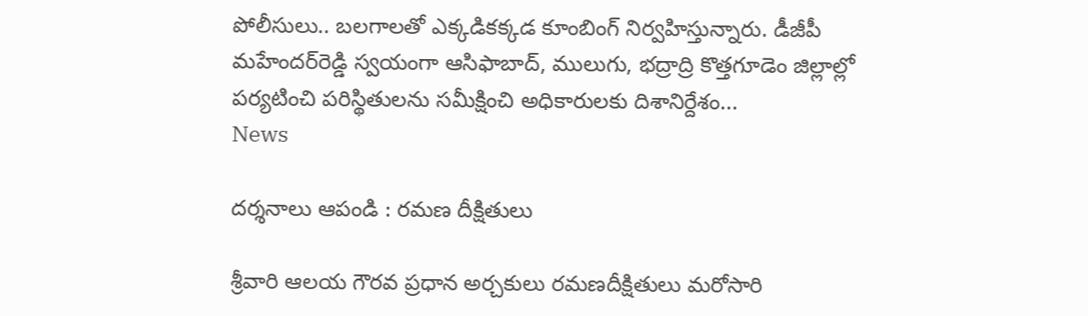పోలీసులు.. బలగాలతో ఎక్కడికక్కడ కూంబింగ్‌ నిర్వహిస్తున్నారు. డీజీపీ మహేందర్‌రెడ్డి స్వయంగా ఆసిఫాబాద్‌, ములుగు, భద్రాద్రి కొత్తగూడెం జిల్లాల్లో పర్యటించి పరిస్థితులను సమీక్షించి అధికారులకు దిశానిర్దేశం...
News

దర్శనాలు ఆపండి : రమణ దీక్షితులు

శ్రీవారి ఆలయ గౌరవ ప్రధాన అర్చకులు రమణదీక్షితులు మరోసారి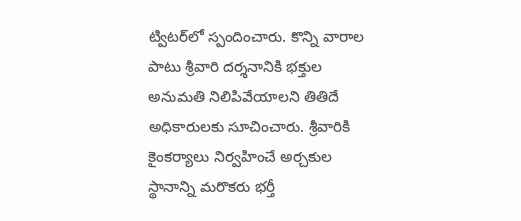ట్విటర్‌లో స్పందించారు. కొన్ని వారాల పాటు శ్రీవారి దర్శనానికి భక్తుల అనుమతి నిలిపివేయాలని తితిదే అధికారులకు సూచించారు. శ్రీవారికి కైంకర్యాలు నిర్వహించే అర్చకుల స్థానాన్ని మరొకరు భర్తీ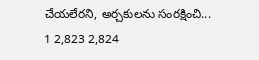చేయలేరని, అర్చకులను సంరక్షించి...
1 2,823 2,824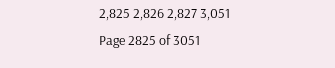2,825 2,826 2,827 3,051
Page 2825 of 3051